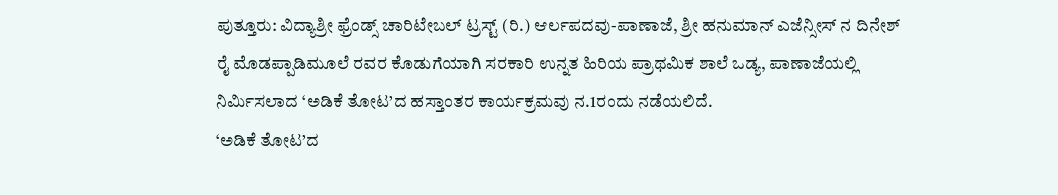ಪುತ್ತೂರು: ವಿದ್ಯಾಶ್ರೀ ಫ್ರೆಂಡ್ಸ್ ಚಾರಿಟೇಬಲ್ ಟ್ರಸ್ಟ್ (ರಿ.) ಆರ್ಲಪದವು-ಪಾಣಾಜೆ, ಶ್ರೀ ಹನುಮಾನ್ ಎಜೆನ್ಸೀಸ್ ನ ದಿನೇಶ್ ರೈ ಮೊಡಪ್ಪಾಡಿಮೂಲೆ ರವರ ಕೊಡುಗೆಯಾಗಿ ಸರಕಾರಿ ಉನ್ನತ ಹಿರಿಯ ಪ್ರಾಥಮಿಕ ಶಾಲೆ ಒಡ್ಯ, ಪಾಣಾಜೆಯಲ್ಲಿ ನಿರ್ಮಿಸಲಾದ ‘ಅಡಿಕೆ ತೋಟ’ದ ಹಸ್ತಾಂತರ ಕಾರ್ಯಕ್ರಮವು ನ.1ರಂದು ನಡೆಯಲಿದೆ.
‘ಅಡಿಕೆ ತೋಟ’ದ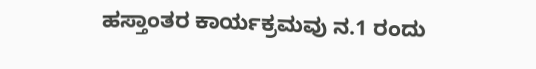ಹಸ್ತಾಂತರ ಕಾರ್ಯಕ್ರಮವು ನ.1 ರಂದು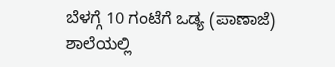ಬೆಳಗ್ಗೆ 10 ಗಂಟೆಗೆ ಒಡ್ಯ (ಪಾಣಾಜೆ) ಶಾಲೆಯಲ್ಲಿ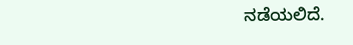ನಡೆಯಲಿದೆ.